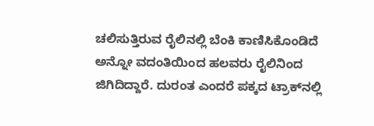ಚಲಿಸುತ್ತಿರುವ ರೈಲಿನಲ್ಲಿ ಬೆಂಕಿ ಕಾಣಿಸಿಕೊಂಡಿದೆ ಅನ್ನೋ ವದಂತಿಯಿಂದ ಹಲವರು ರೈಲಿನಿಂದ ಜಿಗಿದಿದ್ದಾರೆ. ದುರಂತ ಎಂದರೆ ಪಕ್ಕದ ಟ್ರಾಕ್‌ನಲ್ಲಿ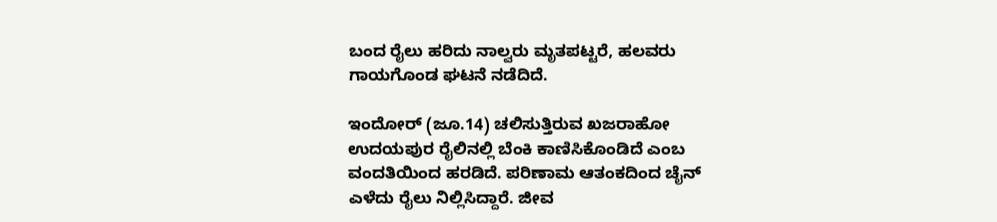ಬಂದ ರೈಲು ಹರಿದು ನಾಲ್ವರು ಮೃತಪಟ್ಟರೆ, ಹಲವರು ಗಾಯಗೊಂಡ ಘಟನೆ ನಡೆದಿದೆ.

ಇಂದೋರ್ (ಜೂ.14) ಚಲಿಸುತ್ತಿರುವ ಖಜರಾಹೋ ಉದಯಪುರ ರೈಲಿನಲ್ಲಿ ಬೆಂಕಿ ಕಾಣಿಸಿಕೊಂಡಿದೆ ಎಂಬ ವಂದತಿಯಿಂದ ಹರಡಿದೆ. ಪರಿಣಾಮ ಆತಂಕದಿಂದ ಚೈನ್ ಎಳೆದು ರೈಲು ನಿಲ್ಲಿಸಿದ್ದಾರೆ. ಜೀವ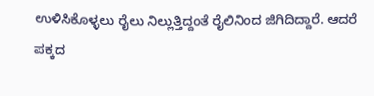ಉಳಿಸಿಕೊಳ್ಳಲು ರೈಲು ನಿಲ್ಲುತ್ತಿದ್ದಂತೆ ರೈಲಿನಿಂದ ಜಿಗಿದಿದ್ದಾರೆ. ಆದರೆ ಪಕ್ಕದ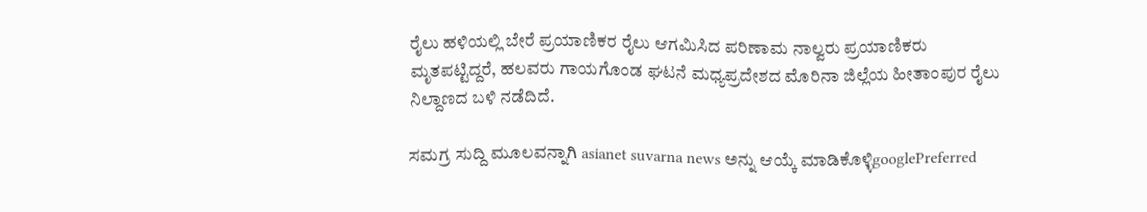ರೈಲು ಹಳಿಯಲ್ಲಿ ಬೇರೆ ಪ್ರಯಾಣಿಕರ ರೈಲು ಆಗಮಿಸಿದ ಪರಿಣಾಮ ನಾಲ್ವರು ಪ್ರಯಾಣಿಕರು ಮೃತಪಟ್ಟಿದ್ದರೆ, ಹಲವರು ಗಾಯಗೊಂಡ ಘಟನೆ ಮಧ್ಯಪ್ರದೇಶದ ಮೊರಿನಾ ಜಿಲ್ಲೆಯ ಹೀತಾಂಪುರ ರೈಲು ನಿಲ್ದಾಣದ ಬಳಿ ನಡೆದಿದೆ.

ಸಮಗ್ರ ಸುದ್ದಿ ಮೂಲವನ್ನಾಗಿ asianet suvarna news ಅನ್ನು ಆಯ್ಕೆ ಮಾಡಿಕೊಳ್ಳಿgooglePreferred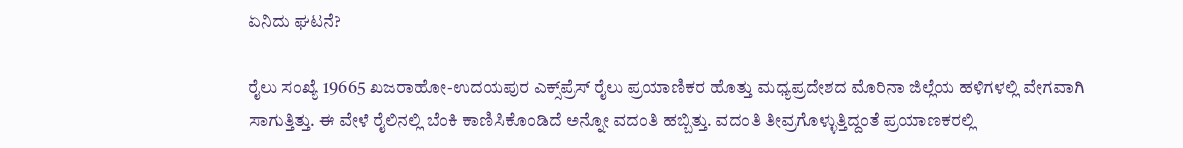ಏನಿದು ಘಟನೆ?

ರೈಲು ಸಂಖ್ಯೆ 19665 ಖಜರಾಹೋ-ಉದಯಪುರ ಎಕ್ಸ್‌ಪ್ರೆಸ್ ರೈಲು ಪ್ರಯಾಣಿಕರ ಹೊತ್ತು ಮಧ್ಯಪ್ರದೇಶದ ಮೊರಿನಾ ಜಿಲ್ಲೆಯ ಹಳಿಗಳಲ್ಲಿ ವೇಗವಾಗಿ ಸಾಗುತ್ತಿತ್ತು. ಈ ವೇಳೆ ರೈಲಿನಲ್ಲಿ ಬೆಂಕಿ ಕಾಣಿಸಿಕೊಂಡಿದೆ ಅನ್ನೋ ವದಂತಿ ಹಬ್ಬಿತ್ತು. ವದಂತಿ ತೀವ್ರಗೊಳ್ಳುತ್ತಿದ್ದಂತೆ ಪ್ರಯಾಣಕರಲ್ಲಿ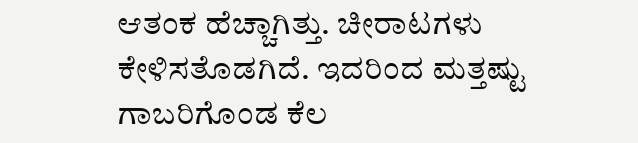ಆತಂಕ ಹೆಚ್ಚಾಗಿತ್ತು. ಚೀರಾಟಗಳು ಕೇಳಿಸತೊಡಗಿದೆ. ಇದರಿಂದ ಮತ್ತಷ್ಟು ಗಾಬರಿಗೊಂಡ ಕೆಲ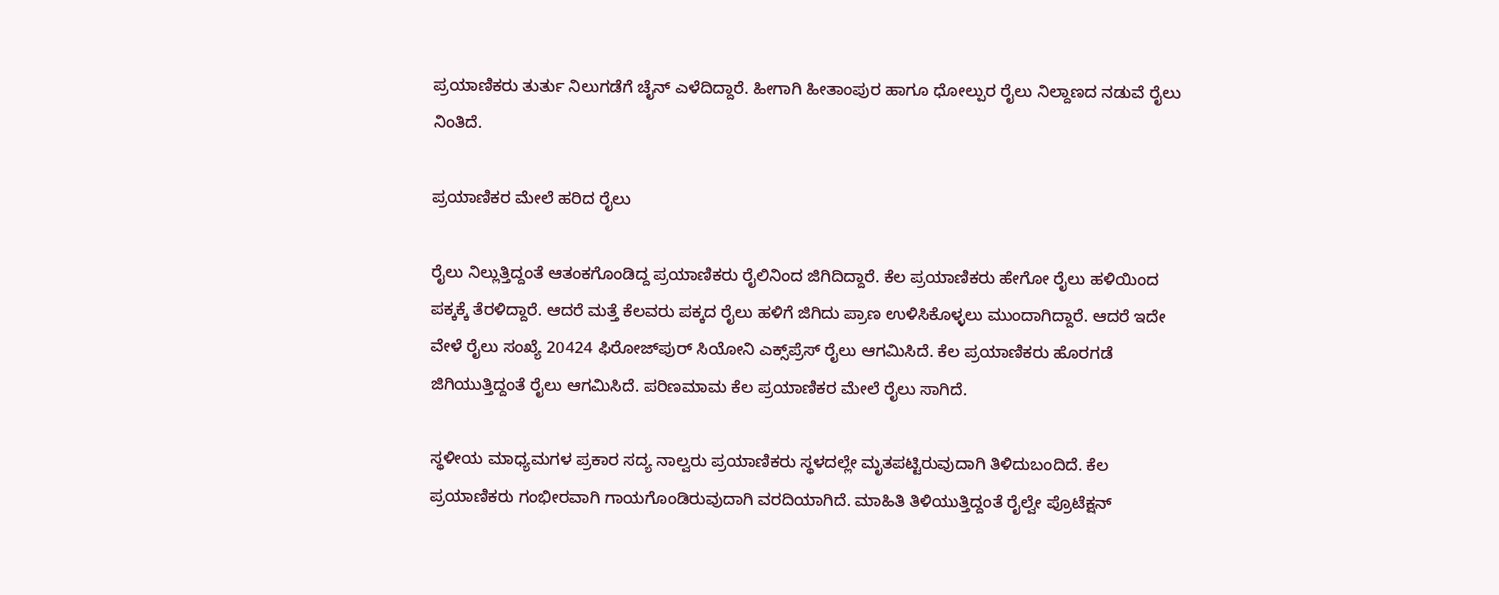ಪ್ರಯಾಣಿಕರು ತುರ್ತು ನಿಲುಗಡೆಗೆ ಚೈನ್ ಎಳೆದಿದ್ದಾರೆ. ಹೀಗಾಗಿ ಹೀತಾಂಪುರ ಹಾಗೂ ಧೋಲ್ಪುರ ರೈಲು ನಿಲ್ದಾಣದ ನಡುವೆ ರೈಲು ನಿಂತಿದೆ.

ಪ್ರಯಾಣಿಕರ ಮೇಲೆ ಹರಿದ ರೈಲು

ರೈಲು ನಿಲ್ಲುತ್ತಿದ್ದಂತೆ ಆತಂಕಗೊಂಡಿದ್ದ ಪ್ರಯಾಣಿಕರು ರೈಲಿನಿಂದ ಜಿಗಿದಿದ್ದಾರೆ. ಕೆಲ ಪ್ರಯಾಣಿಕರು ಹೇಗೋ ರೈಲು ಹಳಿಯಿಂದ ಪಕ್ಕಕ್ಕೆ ತೆರಳಿದ್ದಾರೆ. ಆದರೆ ಮತ್ತೆ ಕೆಲವರು ಪಕ್ಕದ ರೈಲು ಹಳಿಗೆ ಜಿಗಿದು ಪ್ರಾಣ ಉಳಿಸಿಕೊಳ್ಳಲು ಮುಂದಾಗಿದ್ದಾರೆ. ಆದರೆ ಇದೇ ವೇಳೆ ರೈಲು ಸಂಖ್ಯೆ 20424 ಫಿರೋಜ್‌ಪುರ್ ಸಿಯೋನಿ ಎಕ್ಸ್‌ಪ್ರೆಸ್ ರೈಲು ಆಗಮಿಸಿದೆ. ಕೆಲ ಪ್ರಯಾಣಿಕರು ಹೊರಗಡೆ ಜಿಗಿಯುತ್ತಿದ್ದಂತೆ ರೈಲು ಆಗಮಿಸಿದೆ. ಪರಿಣಮಾಮ ಕೆಲ ಪ್ರಯಾಣಿಕರ ಮೇಲೆ ರೈಲು ಸಾಗಿದೆ.

ಸ್ಥಳೀಯ ಮಾಧ್ಯಮಗಳ ಪ್ರಕಾರ ಸದ್ಯ ನಾಲ್ವರು ಪ್ರಯಾಣಿಕರು ಸ್ಥಳದಲ್ಲೇ ಮೃತಪಟ್ಟಿರುವುದಾಗಿ ತಿಳಿದುಬಂದಿದೆ. ಕೆಲ ಪ್ರಯಾಣಿಕರು ಗಂಭೀರವಾಗಿ ಗಾಯಗೊಂಡಿರುವುದಾಗಿ ವರದಿಯಾಗಿದೆ. ಮಾಹಿತಿ ತಿಳಿಯುತ್ತಿದ್ದಂತೆ ರೈಲ್ವೇ ಪ್ರೊಟೆಕ್ಷನ್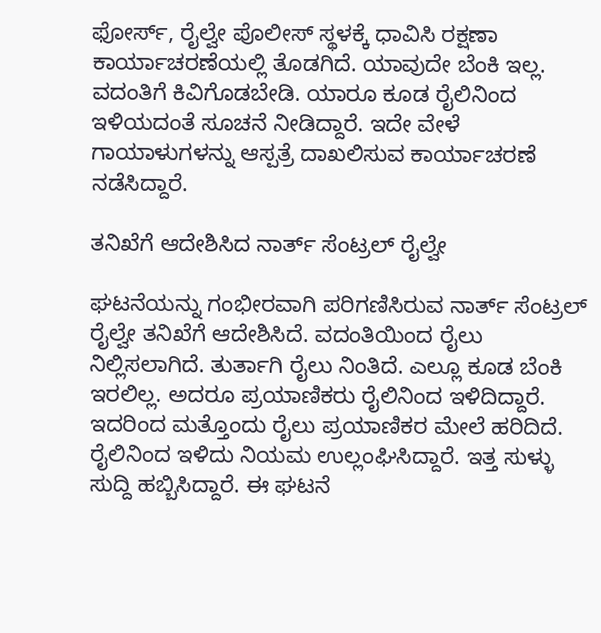ಫೋರ್ಸ್, ರೈಲ್ವೇ ಪೊಲೀಸ್ ಸ್ಥಳಕ್ಕೆ ಧಾವಿಸಿ ರಕ್ಷಣಾ ಕಾರ್ಯಾಚರಣೆಯಲ್ಲಿ ತೊಡಗಿದೆ. ಯಾವುದೇ ಬೆಂಕಿ ಇಲ್ಲ. ವದಂತಿಗೆ ಕಿವಿಗೊಡಬೇಡಿ. ಯಾರೂ ಕೂಡ ರೈಲಿನಿಂದ ಇಳಿಯದಂತೆ ಸೂಚನೆ ನೀಡಿದ್ದಾರೆ. ಇದೇ ವೇಳೆ ಗಾಯಾಳುಗಳನ್ನು ಆಸ್ಪತ್ರೆ ದಾಖಲಿಸುವ ಕಾರ್ಯಾಚರಣೆ ನಡೆಸಿದ್ದಾರೆ.

ತನಿಖೆಗೆ ಆದೇಶಿಸಿದ ನಾರ್ತ್ ಸೆಂಟ್ರಲ್ ರೈಲ್ವೇ

ಘಟನೆಯನ್ನು ಗಂಭೀರವಾಗಿ ಪರಿಗಣಿಸಿರುವ ನಾರ್ತ್ ಸೆಂಟ್ರಲ್ ರೈಲ್ವೇ ತನಿಖೆಗೆ ಆದೇಶಿಸಿದೆ. ವದಂತಿಯಿಂದ ರೈಲು ನಿಲ್ಲಿಸಲಾಗಿದೆ. ತುರ್ತಾಗಿ ರೈಲು ನಿಂತಿದೆ. ಎಲ್ಲೂ ಕೂಡ ಬೆಂಕಿ ಇರಲಿಲ್ಲ. ಅದರೂ ಪ್ರಯಾಣಿಕರು ರೈಲಿನಿಂದ ಇಳಿದಿದ್ದಾರೆ. ಇದರಿಂದ ಮತ್ತೊಂದು ರೈಲು ಪ್ರಯಾಣಿಕರ ಮೇಲೆ ಹರಿದಿದೆ. ರೈಲಿನಿಂದ ಇಳಿದು ನಿಯಮ ಉಲ್ಲಂಘಿಸಿದ್ದಾರೆ. ಇತ್ತ ಸುಳ್ಳು ಸುದ್ದಿ ಹಬ್ಬಿಸಿದ್ದಾರೆ. ಈ ಘಟನೆ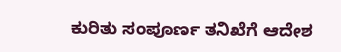ಕುರಿತು ಸಂಪೂರ್ಣ ತನಿಖೆಗೆ ಆದೇಶ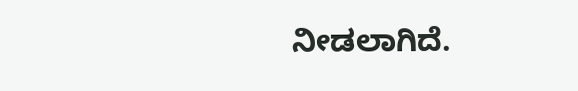ನೀಡಲಾಗಿದೆ.